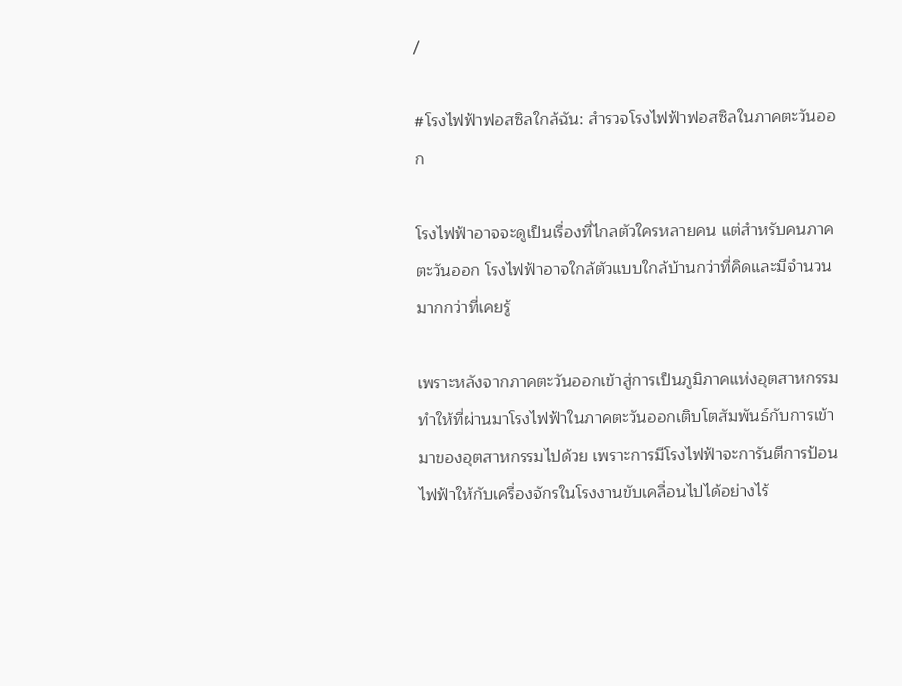/

#โรงไฟฟ้าฟอสซิลใกล้ฉัน: สำรวจโรงไฟฟ้าฟอสซิลในภาคตะวันออก

โรงไฟฟ้าอาจจะดูเป็นเรื่องที่ไกลตัวใครหลายคน แต่สำหรับคนภาคตะวันออก โรงไฟฟ้าอาจใกล้ตัวแบบใกล้บ้านกว่าที่คิดและมีจำนวนมากกว่าที่เคยรู้

เพราะหลังจากภาคตะวันออกเข้าสู่การเป็นภูมิภาคแห่งอุตสาหกรรม ทำให้ที่ผ่านมาโรงไฟฟ้าในภาคตะวันออกเติบโตสัมพันธ์กับการเข้ามาของอุตสาหกรรมไปด้วย เพราะการมีโรงไฟฟ้าจะการันตีการป้อนไฟฟ้าให้กับเครื่องจักรในโรงงานขับเคลื่อนไปได้อย่างไร้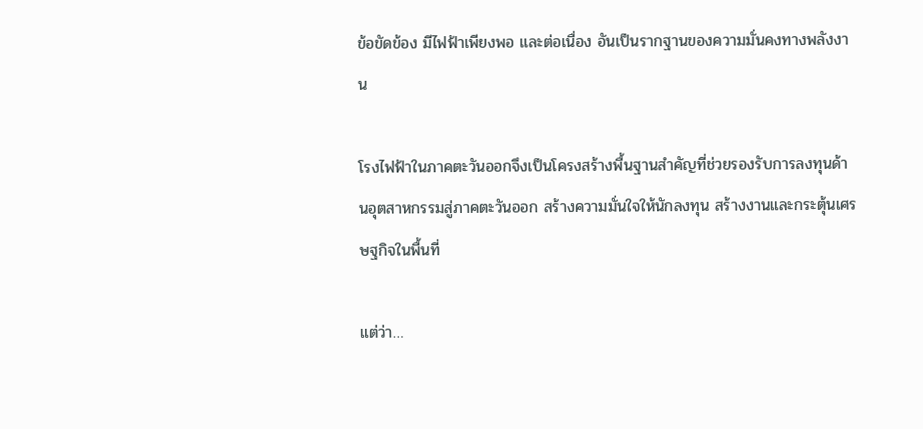ข้อขัดข้อง มีไฟฟ้าเพียงพอ และต่อเนื่อง อันเป็นรากฐานของความมั่นคงทางพลังงาน

โรงไฟฟ้าในภาคตะวันออกจึงเป็นโครงสร้างพื้นฐานสำคัญที่ช่วยรองรับการลงทุนด้านอุตสาหกรรมสู่ภาคตะวันออก สร้างความมั่นใจให้นักลงทุน สร้างงานและกระตุ้นเศรษฐกิจในพื้นที่

แต่ว่า…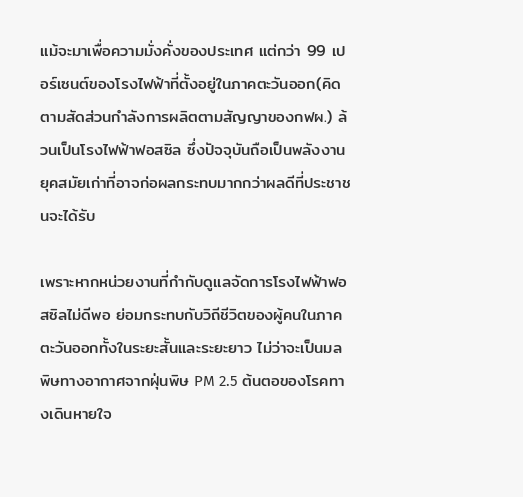แม้จะมาเพื่อความมั่งคั่งของประเทศ แต่กว่า 99 เปอร์เซนต์ของโรงไฟฟ้าที่ตั้งอยู่ในภาคตะวันออก(คิดตามสัดส่วนกำลังการผลิตตามสัญญาของกฟผ.) ล้วนเป็นโรงไฟฟ้าฟอสซิล ซึ่งปัจจุบันถือเป็นพลังงานยุคสมัยเก่าที่อาจก่อผลกระทบมากกว่าผลดีที่ประชาชนจะได้รับ

เพราะหากหน่วยงานที่กำกับดูแลจัดการโรงไฟฟ้าฟอสซิลไม่ดีพอ ย่อมกระทบกับวิถีชีวิตของผู้คนในภาคตะวันออกทั้งในระยะสั้นและระยะยาว ไม่ว่าจะเป็นมลพิษทางอากาศจากฝุ่นพิษ PM 2.5 ต้นตอของโรคทางเดินหายใจ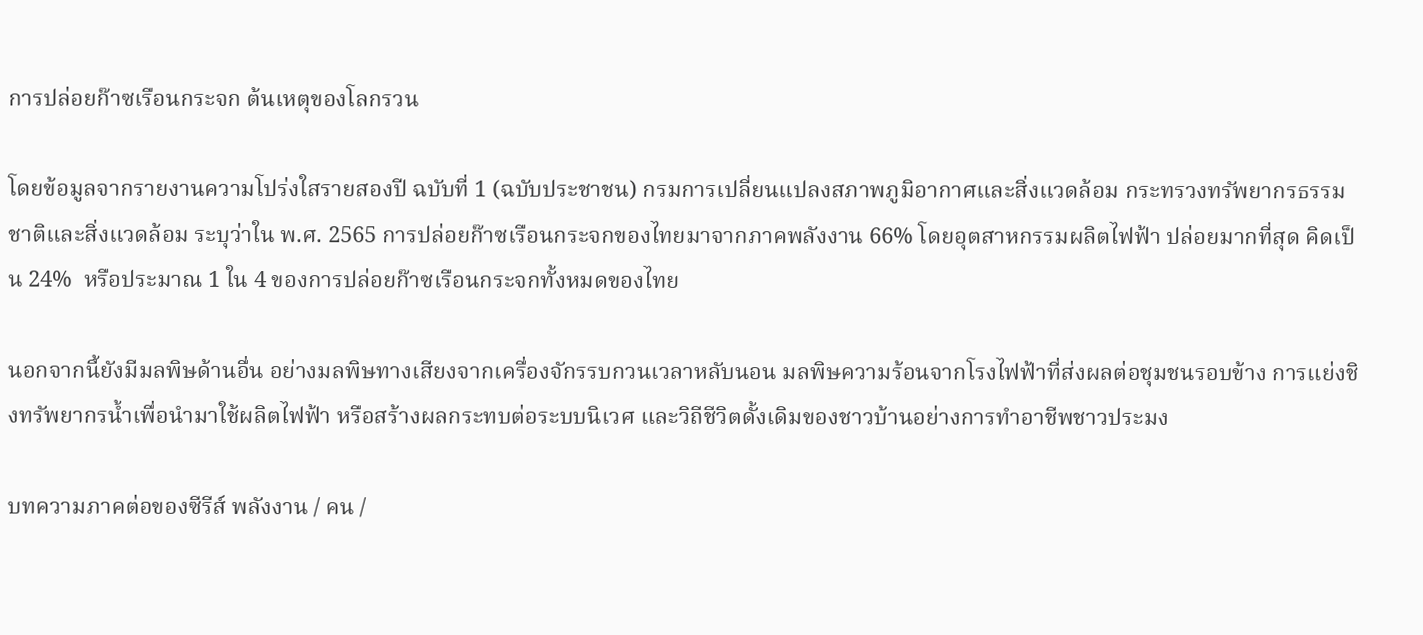การปล่อยก๊าซเรือนกระจก ต้นเหตุของโลกรวน

โดยข้อมูลจากรายงานความโปร่งใสรายสองปี ฉบับที่ 1 (ฉบับประชาชน) กรมการเปลี่ยนแปลงสภาพภูมิอากาศและสิ่งแวดล้อม กระทรวงทรัพยากรธรรมชาติและสิ่งแวดล้อม ระบุว่าใน พ.ศ. 2565 การปล่อยก๊าซเรือนกระจกของไทยมาจากภาคพลังงาน 66% โดยอุตสาหกรรมผลิตไฟฟ้า ปล่อยมากที่สุด คิดเป็น 24%  หรือประมาณ 1 ใน 4 ของการปล่อยก๊าซเรือนกระจกทั้งหมดของไทย

นอกจากนี้ยังมีมลพิษด้านอื่น อย่างมลพิษทางเสียงจากเครื่องจักรรบกวนเวลาหลับนอน มลพิษความร้อนจากโรงไฟฟ้าที่ส่งผลต่อชุมชนรอบข้าง การแย่งชิงทรัพยากรน้ำเพื่อนำมาใช้ผลิตไฟฟ้า หรือสร้างผลกระทบต่อระบบนิเวศ และวิถีชีวิตดั้งเดิมของชาวบ้านอย่างการทำอาชีพชาวประมง

บทความภาคต่อของซีรีส์ พลังงาน / คน /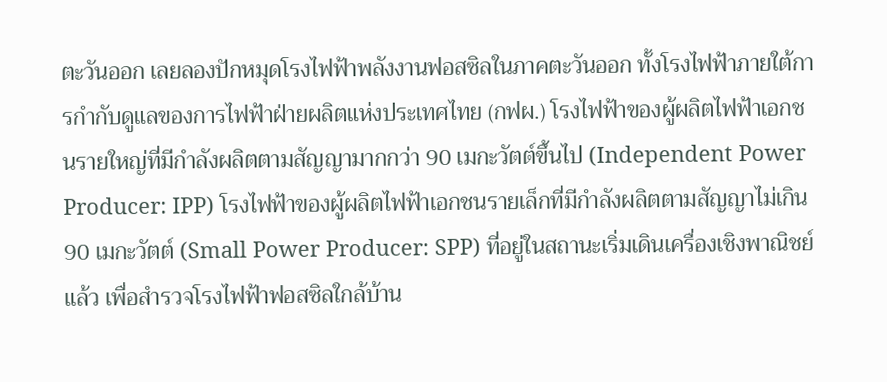ตะวันออก เลยลองปักหมุดโรงไฟฟ้าพลังงานฟอสซิลในภาคตะวันออก ทั้งโรงไฟฟ้าภายใต้การกำกับดูแลของการไฟฟ้าฝ่ายผลิตแห่งประเทศไทย (กฟผ.) โรงไฟฟ้าของผู้ผลิตไฟฟ้าเอกชนรายใหญ่ที่มีกำลังผลิตตามสัญญามากกว่า 90 เมกะวัตต์ขึ้นไป (Independent Power Producer: IPP) โรงไฟฟ้าของผู้ผลิตไฟฟ้าเอกชนรายเล็กที่มีกำลังผลิตตามสัญญาไม่เกิน 90 เมกะวัตต์ (Small Power Producer: SPP) ที่อยู่ในสถานะเริ่มเดินเครื่องเชิงพาณิชย์แล้ว เพื่อสำรวจโรงไฟฟ้าฟอสซิลใกล้บ้าน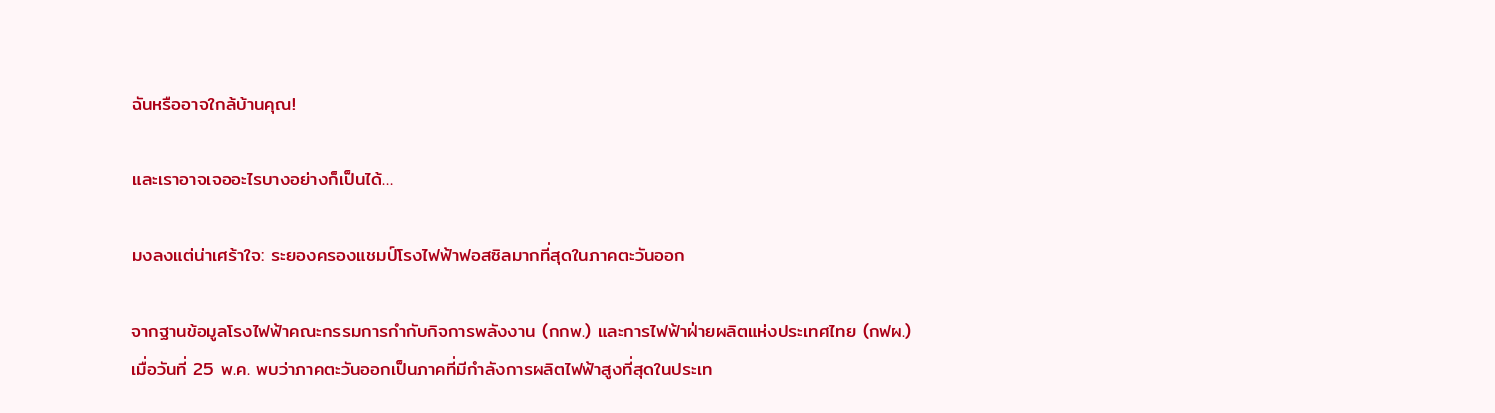ฉันหรืออาจใกล้บ้านคุณ!

และเราอาจเจออะไรบางอย่างก็เป็นได้…

มงลงแต่น่าเศร้าใจ: ระยองครองแชมป์โรงไฟฟ้าฟอสซิลมากที่สุดในภาคตะวันออก

จากฐานข้อมูลโรงไฟฟ้าคณะกรรมการกำกับกิจการพลังงาน (กกพ.) และการไฟฟ้าฝ่ายผลิตแห่งประเทศไทย (กฟผ.) เมื่อวันที่ 25 พ.ค. พบว่าภาคตะวันออกเป็นภาคที่มีกำลังการผลิตไฟฟ้าสูงที่สุดในประเท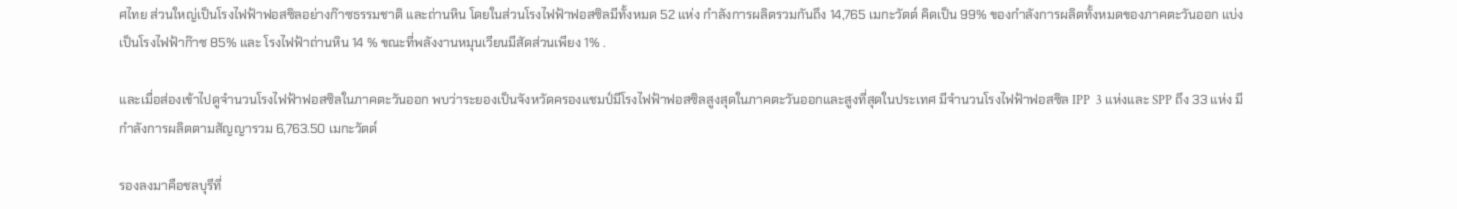ศไทย ส่วนใหญ่เป็นโรงไฟฟ้าฟอสซิลอย่างก๊าซธรรมชาติ และถ่านหิน โดยในส่วนโรงไฟฟ้าฟอสซิลมีทั้งหมด 52 แห่ง กำลังการผลิตรวมกันถึง 14,765 เมกะวัตต์ คิดเป็น 99% ของกำลังการผลิตทั้งหมดของภาคตะวันออก แบ่งเป็นโรงไฟฟ้าก๊าซ 85% และ โรงไฟฟ้าถ่านหิน 14 % ขณะที่พลังงานหมุนเวียนมีสัดส่วนเพียง 1% .

และเมื่อส่องเข้าไปดูจำนวนโรงไฟฟ้าฟอสซิลในภาคตะวันออก พบว่าระยองเป็นจังหวัดครองแชมป์มีโรงไฟฟ้าฟอสซิลสูงสุดในภาคตะวันออกและสูงที่สุดในประเทศ มีจำนวนโรงไฟฟ้าฟอสซิล IPP  3 แห่งและ SPP ถึง 33 แห่ง มีกำลังการผลิตตามสัญญารวม 6,763.50 เมกะวัตต์

รองลงมาคือชลบุรีที่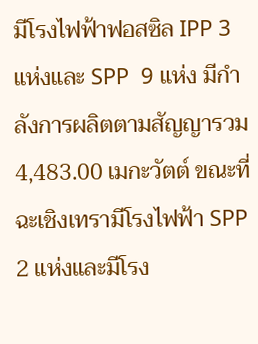มีโรงไฟฟ้าฟอสซิล IPP 3 แห่งและ SPP  9 แห่ง มีกำลังการผลิตตามสัญญารวม 4,483.00 เมกะวัตต์ ขณะที่ฉะเชิงเทรามีโรงไฟฟ้า SPP 2 แห่งและมีโรง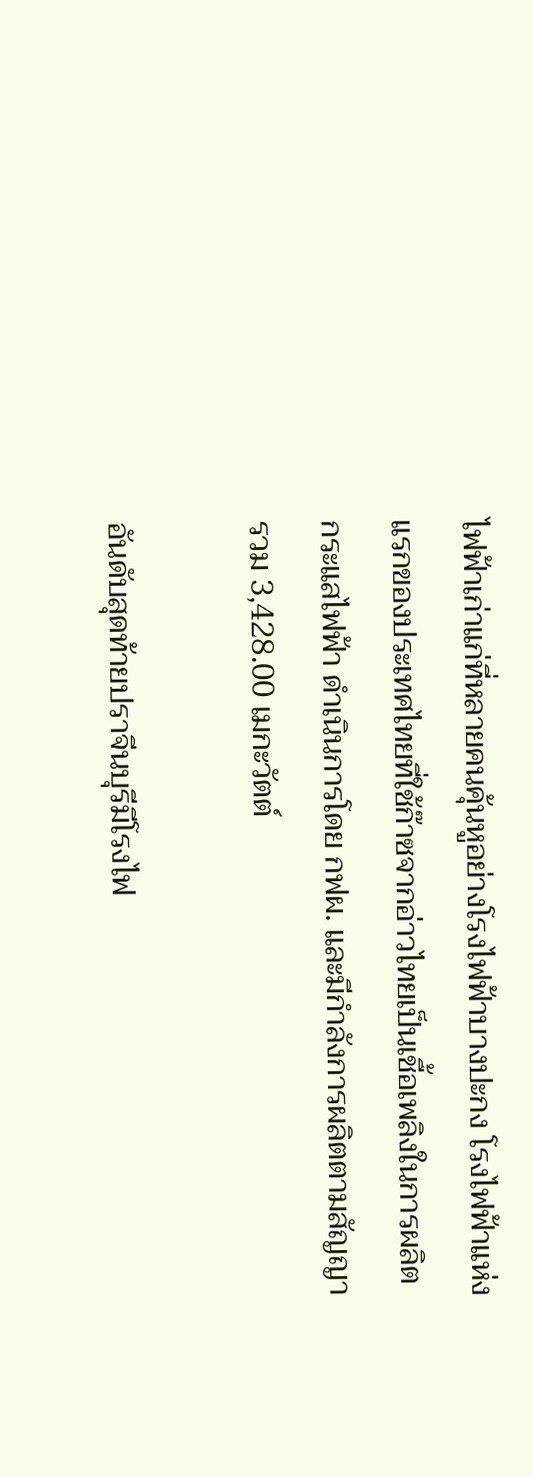ไฟฟ้าเก่าแก่ที่หลายคนคุ้นหูอย่างโรงไฟฟ้าบางปะกง โรงไฟฟ้าแห่งแรกของประเทศไทยที่ใช้ก๊าซจากอ่าวไทยเป็นเชื้อเพลิงในการผลิตกระแสไฟฟ้า ดำเนินการโดย กฟผ. และมีกำลังการผลิตตามสัญญารวม 3,428.00 เมกะวัตต์

อันดับสุดท้ายปราจีนบุรีมีโรงไฟ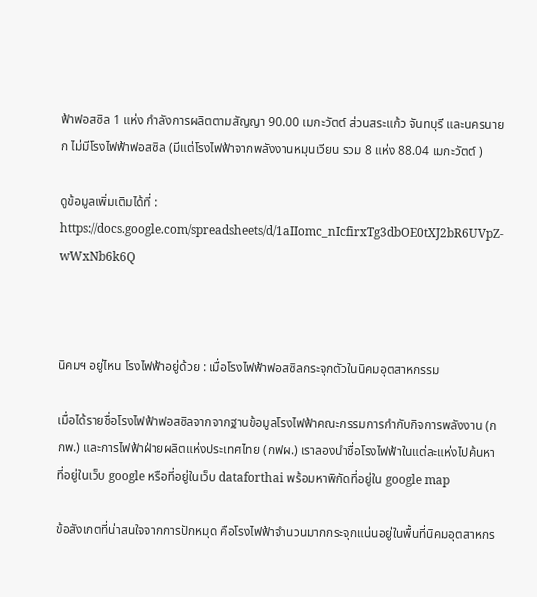ฟ้าฟอสซิล 1 แห่ง กำลังการผลิตตามสัญญา 90.00 เมกะวัตต์ ส่วนสระแก้ว จันทบุรี และนครนายก ไม่มีโรงไฟฟ้าฟอสซิล (มีแต่โรงไฟฟ้าจากพลังงานหมุนเวียน รวม 8 แห่ง 88.04 เมกะวัตต์ )

ดูข้อมูลเพิ่มเติมได้ที่ : https://docs.google.com/spreadsheets/d/1aIIomc_nIcfirxTg3dbOE0tXJ2bR6UVpZ-wWxNb6k6Q



นิคมฯ อยู่ไหน โรงไฟฟ้าอยู่ด้วย : เมื่อโรงไฟฟ้าฟอสซิลกระจุกตัวในนิคมอุตสาหกรรม

เมื่อได้รายชื่อโรงไฟฟ้าฟอสซิลจากจากฐานข้อมูลโรงไฟฟ้าคณะกรรมการกำกับกิจการพลังงาน (กกพ.) และการไฟฟ้าฝ่ายผลิตแห่งประเทศไทย (กฟผ.) เราลองนำชื่อโรงไฟฟ้าในแต่ละแห่งไปค้นหาที่อยู่ในเว็บ google หรือที่อยู่ในเว็บ dataforthai พร้อมหาพิกัดที่อยู่ใน google map

ข้อสังเกตที่น่าสนใจจากการปักหมุด คือโรงไฟฟ้าจำนวนมากกระจุกแน่นอยู่ในพื้นที่นิคมอุตสาหกร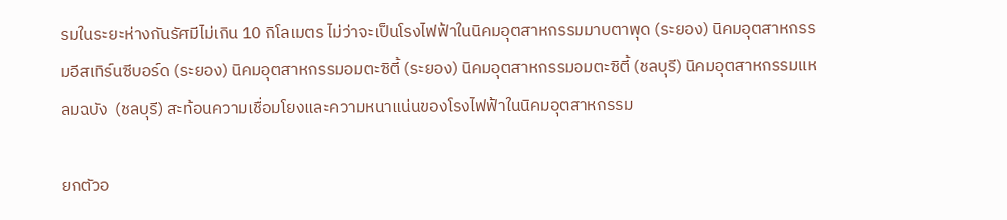รมในระยะห่างกันรัศมีไม่เกิน 10 กิโลเมตร ไม่ว่าจะเป็นโรงไฟฟ้าในนิคมอุตสาหกรรมมาบตาพุด (ระยอง) นิคมอุตสาหกรรมอีสเทิร์นซีบอร์ด (ระยอง) นิคมอุตสาหกรรมอมตะซิตี้ (ระยอง) นิคมอุตสาหกรรมอมตะซิตี้ (ชลบุรี) นิคมอุตสาหกรรมแหลมฉบัง  (ชลบุรี) สะท้อนความเชื่อมโยงและความหนาแน่นของโรงไฟฟ้าในนิคมอุตสาหกรรม

ยกตัวอ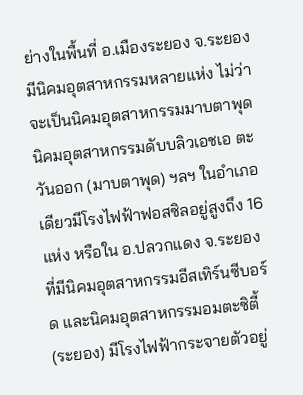ย่างในพื้นที่ อ.เมืองระยอง จ.ระยอง มีนิคมอุตสาหกรรมหลายแห่ง ไม่ว่าจะเป็นนิคมอุตสาหกรรมมาบตาพุด นิคมอุตสาหกรรมดับบลิวเอชเอ ตะวันออก (มาบตาพุด) ฯลฯ ในอำเภอเดียวมีโรงไฟฟ้าฟอสซิลอยู่สูงถึง 16 แห่ง หรือใน อ.ปลวกแดง จ.ระยอง ที่มีนิคมอุตสาหกรรมอีสเทิร์นซีบอร์ด และนิคมอุตสาหกรรมอมตะซิตี้ (ระยอง) มีโรงไฟฟ้ากระจายตัวอยู่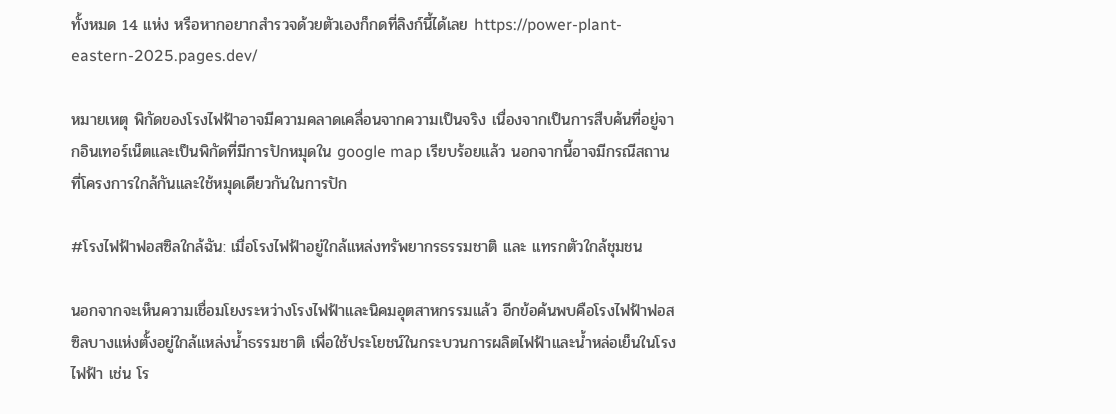ทั้งหมด 14 แห่ง หรือหากอยากสำรวจด้วยตัวเองก็กดที่ลิงก์นี้ได้เลย https://power-plant-eastern-2025.pages.dev/

หมายเหตุ พิกัดของโรงไฟฟ้าอาจมีความคลาดเคลื่อนจากความเป็นจริง เนื่องจากเป็นการสืบค้นที่อยู่จากอินเทอร์เน็ตและเป็นพิกัดที่มีการปักหมุดใน google map เรียบร้อยแล้ว นอกจากนี้อาจมีกรณีสถานที่โครงการใกล้กันและใช้หมุดเดียวกันในการปัก

#โรงไฟฟ้าฟอสซิลใกล้ฉัน: เมื่อโรงไฟฟ้าอยู่ใกล้แหล่งทรัพยากรธรรมชาติ และ แทรกตัวใกล้ชุมชน

นอกจากจะเห็นความเชื่อมโยงระหว่างโรงไฟฟ้าและนิคมอุตสาหกรรมแล้ว อีกข้อค้นพบคือโรงไฟฟ้าฟอสซิลบางแห่งตั้งอยู่ใกล้แหล่งน้ำธรรมชาติ เพื่อใช้ประโยชน์ในกระบวนการผลิตไฟฟ้าและน้ำหล่อเย็นในโรงไฟฟ้า เช่น โร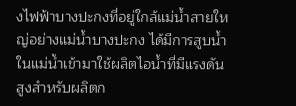งไฟฟ้าบางปะกงที่อยู่ใกล้แม่น้ำสายใหญ่อย่างแม่น้ำบางปะกง ได้มีการสูบน้ำในแม่น้ำเข้ามาใช้ผลิตไอน้ำที่มีแรงดันสูงสำหรับผลิตก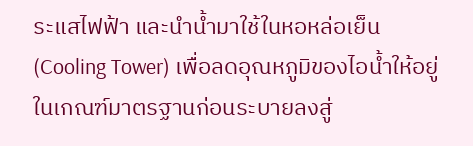ระแสไฟฟ้า และนำน้ำมาใช้ในหอหล่อเย็น (Cooling Tower) เพื่อลดอุณหภูมิของไอน้ำให้อยู่ในเกณฑ์มาตรฐานก่อนระบายลงสู่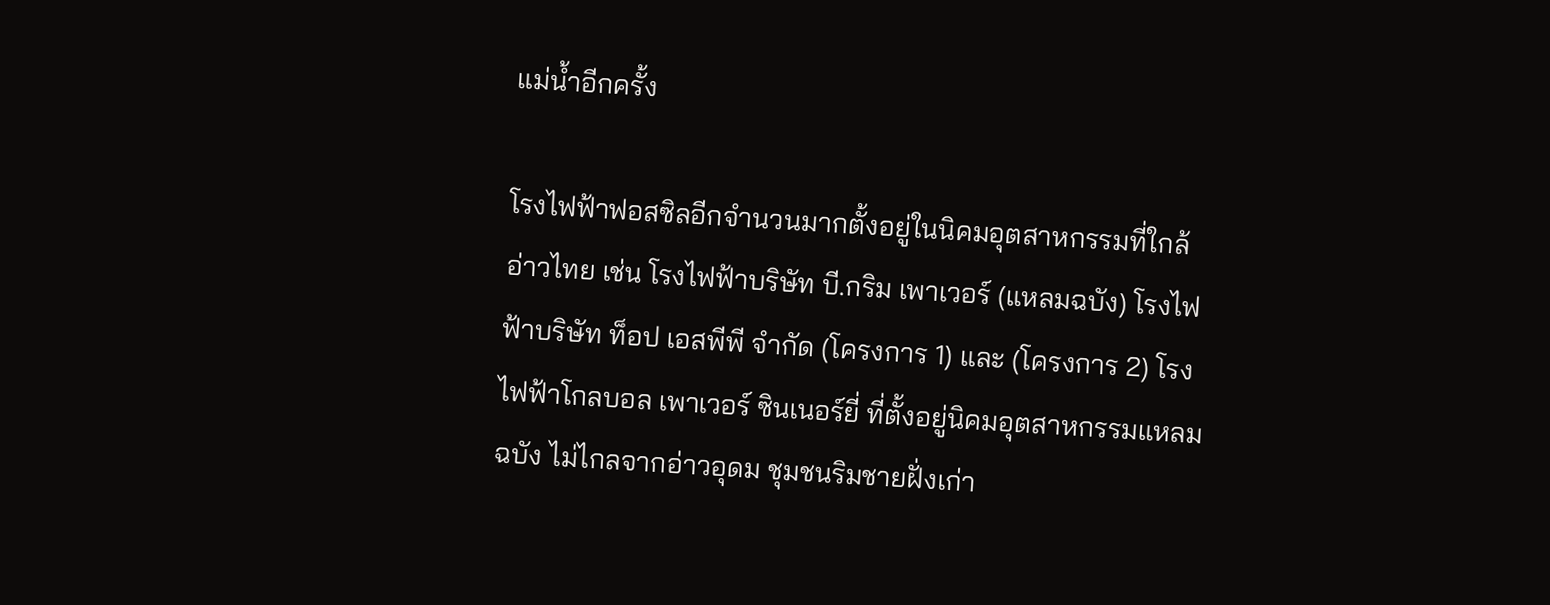แม่น้ำอีกครั้ง

โรงไฟฟ้าฟอสซิลอีกจำนวนมากตั้งอยู่ในนิคมอุตสาหกรรมที่ใกล้อ่าวไทย เช่น โรงไฟฟ้าบริษัท บี.กริม เพาเวอร์ (แหลมฉบัง) โรงไฟฟ้าบริษัท ท็อป เอสพีพี จำกัด (โครงการ 1) และ (โครงการ 2) โรงไฟฟ้าโกลบอล เพาเวอร์ ซินเนอร์ยี่ ที่ตั้งอยู่นิคมอุตสาหกรรมแหลมฉบัง ไม่ไกลจากอ่าวอุดม ชุมชนริมชายฝั่งเก่า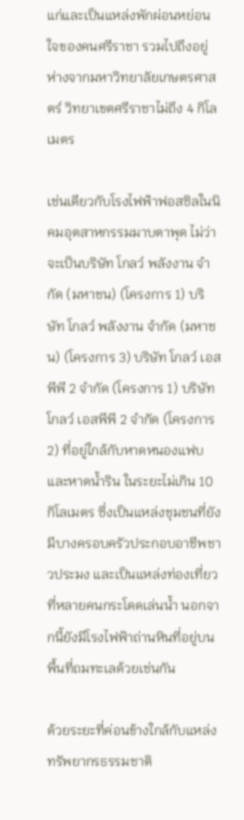แก่และเป็นแหล่งพักผ่อนหย่อนใจของคนศรีราชา รวมไปถึงอยู่ห่างจากมหาวิทยาลัยเกษตรศาสตร์ วิทยาเขตศรีราชาไม่ถึง 4 กิโลเมตร

เช่นเดียวกับโรงไฟฟ้าฟอสซิลในนิคมอุตสาหกรรมมาบตาพุด ไม่ว่าจะเป็นบริษัท โกลว์ พลังงาน จำกัด (มหาชน) (โครงการ 1) บริษัท โกลว์ พลังงาน จำกัด (มหาชน) (โครงการ 3) บริษัท โกลว์ เอสพีพี 2 จำกัด (โครงการ 1) บริษัท โกลว์ เอสพีพี 2 จำกัด (โครงการ 2) ที่อยู่ใกล้กับหาดหนองแฟบและหาดน้ำริน ในระยะไม่เกิน 10 กิโลเมตร ซึ่งเป็นแหล่งชุมชนที่ยังมีบางครอบครัวประกอบอาชีพชาวประมง และเป็นแหล่งท่องเที่ยวที่หลายคนกระโดดเล่นน้ำ นอกจากนี้ยังมีโรงไฟฟ้าถ่านหินที่อยู่บนพื้นที่ถมทะเลด้วยเช่นกัน

ด้วยระยะที่ค่อนข้างใกล้กับแหล่งทรัพยากรธรรมชาติ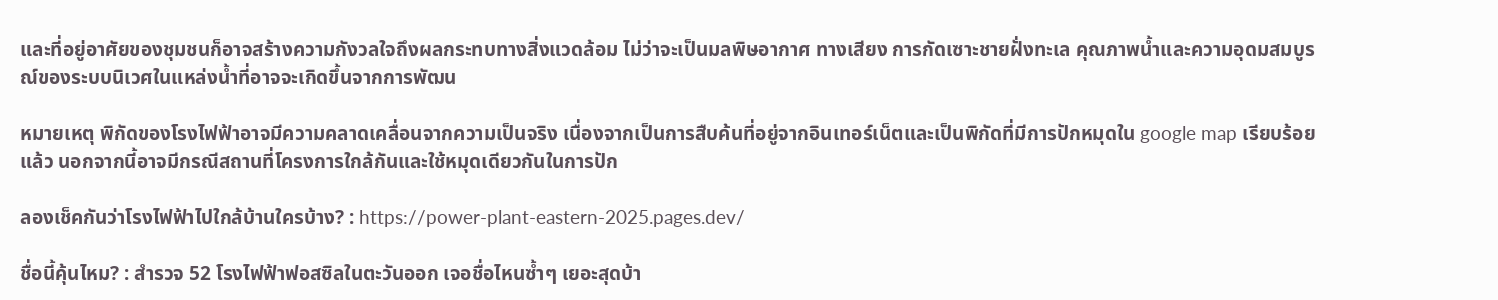และที่อยู่อาศัยของชุมชนก็อาจสร้างความกังวลใจถึงผลกระทบทางสิ่งแวดล้อม ไม่ว่าจะเป็นมลพิษอากาศ ทางเสียง การกัดเซาะชายฝั่งทะเล คุณภาพน้ำและความอุดมสมบูรณ์ของระบบนิเวศในแหล่งน้ำที่อาจจะเกิดขึ้นจากการพัฒน

หมายเหตุ พิกัดของโรงไฟฟ้าอาจมีความคลาดเคลื่อนจากความเป็นจริง เนื่องจากเป็นการสืบค้นที่อยู่จากอินเทอร์เน็ตและเป็นพิกัดที่มีการปักหมุดใน google map เรียบร้อยแล้ว นอกจากนี้อาจมีกรณีสถานที่โครงการใกล้กันและใช้หมุดเดียวกันในการปัก

ลองเช็คกันว่าโรงไฟฟ้าไปใกล้บ้านใครบ้าง? : https://power-plant-eastern-2025.pages.dev/

ชื่อนี้คุ้นไหม? : สำรวจ 52 โรงไฟฟ้าฟอสซิลในตะวันออก เจอชื่อไหนซ้ำๆ เยอะสุดบ้า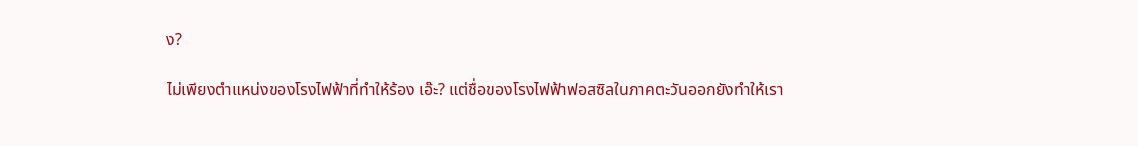ง?

ไม่เพียงตำแหน่งของโรงไฟฟ้าที่ทำให้ร้อง เอ๊ะ? แต่ชื่อของโรงไฟฟ้าฟอสซิลในภาคตะวันออกยังทำให้เรา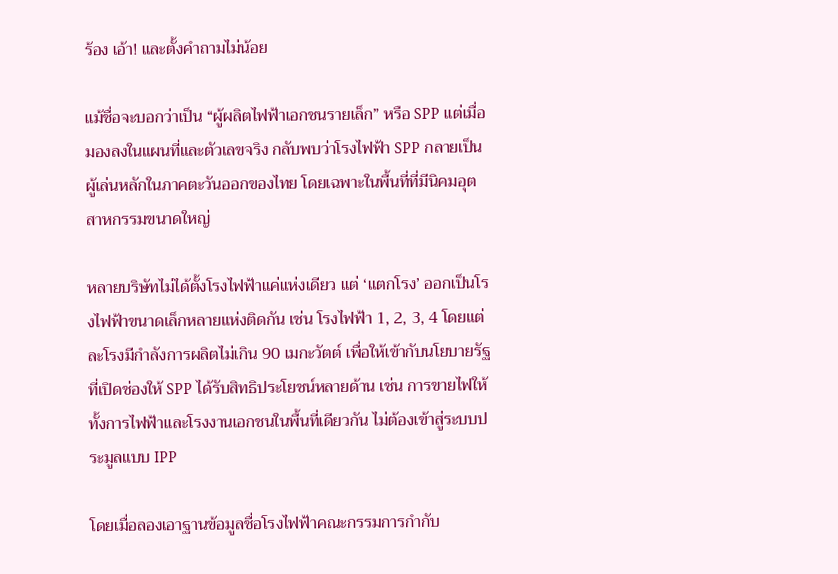ร้อง เอ้า! และตั้งคำถามไม่น้อย

แม้ชื่อจะบอกว่าเป็น “ผู้ผลิตไฟฟ้าเอกชนรายเล็ก” หรือ SPP แต่เมื่อมองลงในแผนที่และตัวเลขจริง กลับพบว่าโรงไฟฟ้า SPP กลายเป็นผู้เล่นหลักในภาคตะวันออกของไทย โดยเฉพาะในพื้นที่ที่มีนิคมอุตสาหกรรมขนาดใหญ่

หลายบริษัทไม่ได้ตั้งโรงไฟฟ้าแค่แห่งเดียว แต่ ‘แตกโรง’ ออกเป็นโรงไฟฟ้าขนาดเล็กหลายแห่งติดกัน เช่น โรงไฟฟ้า 1, 2, 3, 4 โดยแต่ละโรงมีกำลังการผลิตไม่เกิน 90 เมกะวัตต์ เพื่อให้เข้ากับนโยบายรัฐที่เปิดช่องให้ SPP ได้รับสิทธิประโยชน์หลายด้าน เช่น การขายไฟให้ทั้งการไฟฟ้าและโรงงานเอกชนในพื้นที่เดียวกัน ไม่ต้องเข้าสู่ระบบประมูลแบบ IPP

โดยเมื่อลองเอาฐานข้อมูลชื่อโรงไฟฟ้าคณะกรรมการกำกับ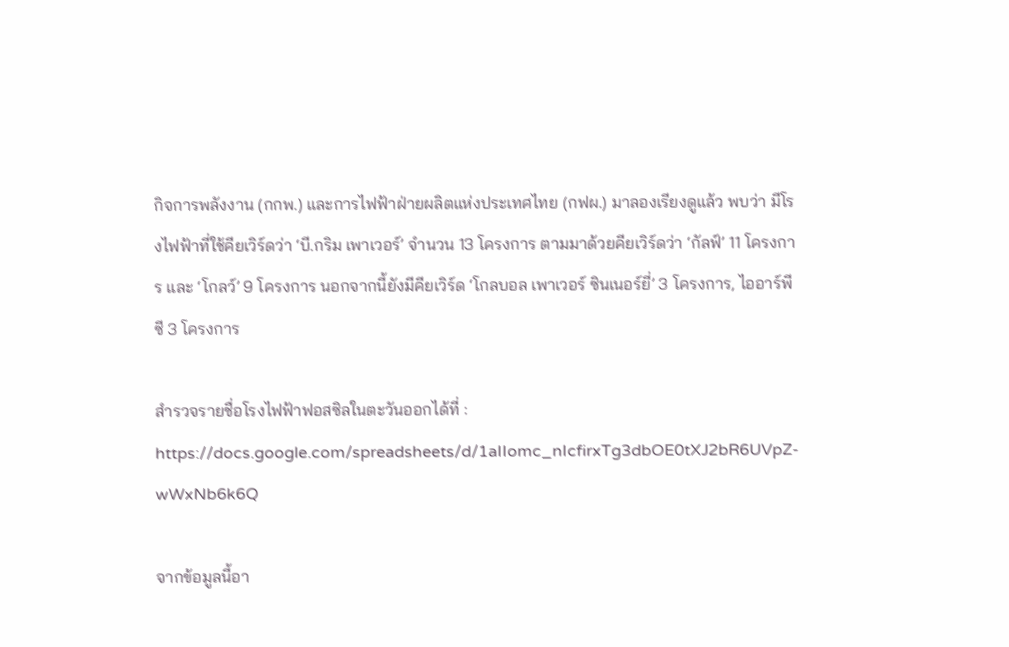กิจการพลังงาน (กกพ.) และการไฟฟ้าฝ่ายผลิตแห่งประเทศไทย (กฟผ.) มาลองเรียงดูแล้ว พบว่า มีโรงไฟฟ้าที่ใช้คียเวิร์ดว่า ‘บี.กริม เพาเวอร์’ จำนวน 13 โครงการ ตามมาด้วยคียเวิร์ดว่า ‘กัลฟ์’ 11 โครงการ และ ‘โกลว์’ 9 โครงการ นอกจากนี้ยังมีคียเวิร์ด ‘โกลบอล เพาเวอร์ ซินเนอร์ยี่’ 3 โครงการ, ไออาร์พีซี 3 โครงการ

สำรวจรายชื่อโรงไฟฟ้าฟอสซิลในตะวันออกได้ที่ : https://docs.google.com/spreadsheets/d/1aIIomc_nIcfirxTg3dbOE0tXJ2bR6UVpZ-wWxNb6k6Q

จากข้อมูลนี้อา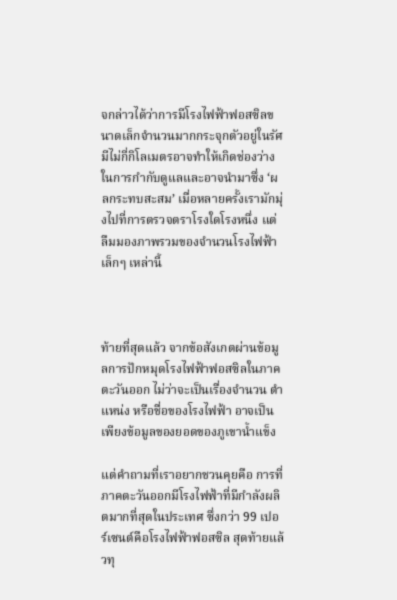จกล่าวได้ว่าการมีโรงไฟฟ้าฟอสซิลขนาดเล็กจำนวนมากกระจุกตัวอยู่ในรัศมีไม่กี่กิโลเมตรอาจทำให้เกิดช่องว่างในการกำกับดูแลและอาจนำมาซึ่ง ‘ผลกระทบสะสม’ เมื่อหลายครั้งเรามักมุ่งไปที่การตรวจตราโรงใดโรงหนึ่ง แต่ลืมมองภาพรวมของจำนวนโรงไฟฟ้าเล็กๆ เหล่านี้



ท้ายที่สุดแล้ว จากข้อสังเกตผ่านข้อมูลการปักหมุดโรงไฟฟ้าฟอสซิลในภาคตะวันออก ไม่ว่าจะเป็นเรื่องจำนวน ตำแหน่ง หรือชื่อของโรงไฟฟ้า อาจเป็นเพียงข้อมูลของยอดของภูเขาน้ำแข็ง

แต่คำถามที่เราอยากชวนคุยคือ การที่ภาคตะวันออกมีโรงไฟฟ้าที่มีกำลังผลิตมากที่สุดในประเทศ ซึ่งกว่า 99 เปอร์เซนต์คือโรงไฟฟ้าฟอสซิล สุดท้ายแล้วทุ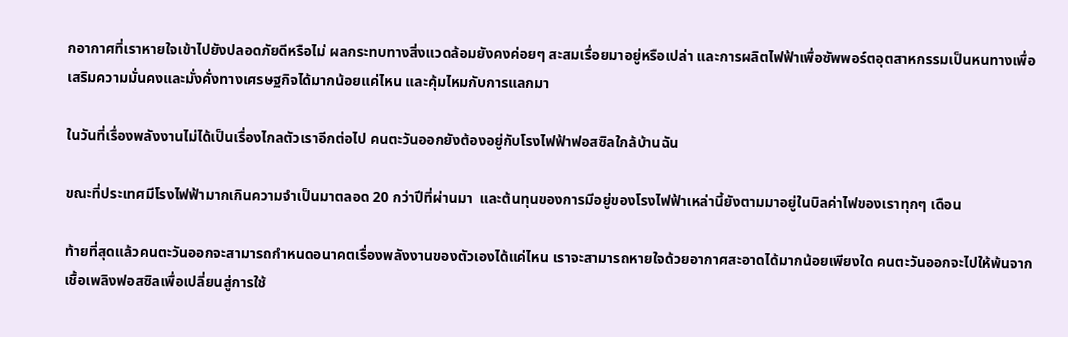กอากาศที่เราหายใจเข้าไปยังปลอดภัยดีหรือไม่ ผลกระทบทางสิ่งแวดล้อมยังคงค่อยๆ สะสมเรื่อยมาอยู่หรือเปล่า และการผลิตไฟฟ้าเพื่อซัพพอร์ตอุตสาหกรรมเป็นหนทางเพื่อเสริมความมั่นคงและมั่งคั่งทางเศรษฐกิจได้มากน้อยแค่ไหน และคุ้มไหมกับการแลกมา

ในวันที่เรื่องพลังงานไม่ได้เป็นเรื่องไกลตัวเราอีกต่อไป คนตะวันออกยังต้องอยู่กับโรงไฟฟ้าฟอสซิลใกล้บ้านฉัน

ขณะที่ประเทศมีโรงไฟฟ้ามากเกินความจำเป็นมาตลอด 20 กว่าปีที่ผ่านมา  และต้นทุนของการมีอยู่ของโรงไฟฟ้าเหล่านี้ยังตามมาอยู่ในบิลค่าไฟของเราทุกๆ เดือน

ท้ายที่สุดแล้วคนตะวันออกจะสามารถกำหนดอนาคตเรื่องพลังงานของตัวเองได้แค่ไหน เราจะสามารถหายใจด้วยอากาศสะอาดได้มากน้อยเพียงใด คนตะวันออกจะไปให้พ้นจากเชื้อเพลิงฟอสซิลเพื่อเปลี่ยนสู่การใช้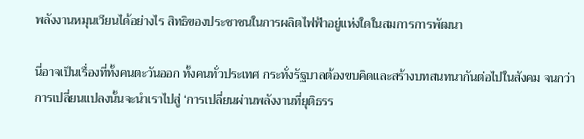พลังงานหมุนเวียนได้อย่างไร สิทธิของประชาชนในการผลิตไฟฟ้าอยู่แห่งใดในสมการการพัฒนา

นี่อาจเป็นเรื่องที่ทั้งคนตะวันออก ทั้งคนทั่วประเทศ กระทั่งรัฐบาลต้องขบคิดและสร้างบทสนทนากันต่อไปในสังคม จนกว่าการเปลี่ยนแปลงนั้นจะนำเราไปสู่ ‘การเปลี่ยนผ่านพลังงานที่ยุติธรร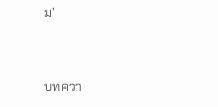ม’


บทควา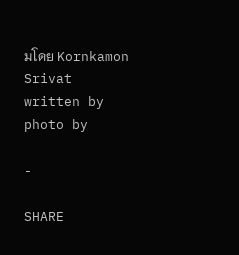มโดย Kornkamon Srivat
written by
photo by

-

SHARE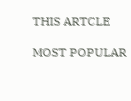THIS ARTCLE

MOST POPULAR